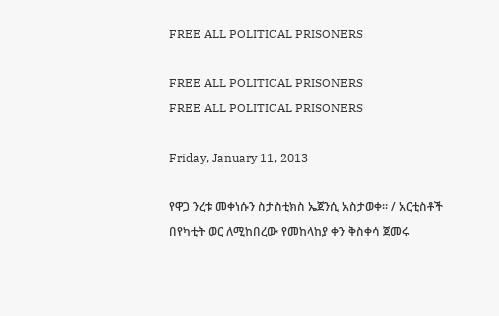FREE ALL POLITICAL PRISONERS

FREE ALL POLITICAL PRISONERS
FREE ALL POLITICAL PRISONERS

Friday, January 11, 2013

የዋጋ ንረቱ መቀነሱን ስታስቲክስ ኤጀንሲ አስታወቀ። / አርቲስቶች በየካቲት ወር ለሚከበረው የመከላከያ ቀን ቅስቀሳ ጀመሩ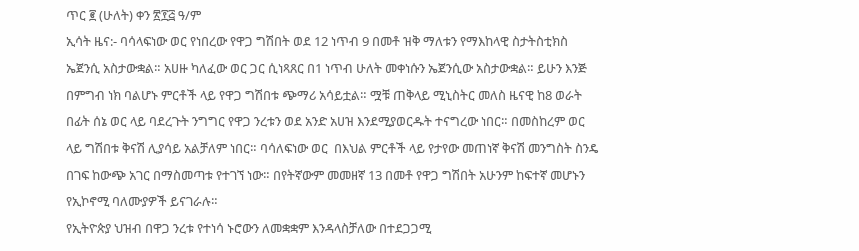ጥር ፪ (ሁለት) ቀን ፳፻፭ ዓ/ም
ኢሳት ዜና:- ባሳላፍነው ወር የነበረው የዋጋ ግሽበት ወደ 12 ነጥብ 9 በመቶ ዝቅ ማለቱን የማእከላዊ ስታትስቲክስ ኤጀንሲ አስታውቋል። አሀዙ ካለፈው ወር ጋር ሲነጻጸር በ1 ነጥብ ሁለት መቀነሱን ኤጀንሲው አስታውቋል። ይሁን እንጅ በምግብ ነክ ባልሆኑ ምርቶች ላይ የዋጋ ግሽበቱ ጭማሪ አሳይቷል። ሟቹ ጠቅላይ ሚኒስትር መለስ ዜናዊ ከ8 ወራት በፊት ሰኔ ወር ላይ ባደረጉት ንግግር የዋጋ ንረቱን ወደ አንድ አሀዝ እንደሚያወርዱት ተናግረው ነበር። በመስከረም ወር ላይ ግሽበቱ ቅናሽ ሊያሳይ አልቻለም ነበር። ባሳለፍነው ወር  በእህል ምርቶች ላይ የታየው መጠነኛ ቅናሽ መንግስት ስንዴ በገፍ ከውጭ አገር በማስመጣቱ የተገኘ ነው። በየትኛውም መመዘኛ 13 በመቶ የዋጋ ግሽበት አሁንም ከፍተኛ መሆኑን የኢኮኖሚ ባለሙያዎች ይናገራሉ።
የኢትዮጵያ ህዝብ በዋጋ ንረቱ የተነሳ ኑሮውን ለመቋቋም እንዳላስቻለው በተደጋጋሚ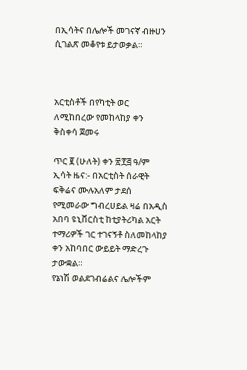በኢሳትና በሌሎች መገናኛ ብዙሀን ሲገልጽ መቆየቱ ይታወቃል።



አርቲስቶች በየካቲት ወር ለሚከበረው የመከላከያ ቀን ቅስቀሳ ጀመሩ

ጥር ፪ (ሁለት) ቀን ፳፻፭ ዓ/ም
ኢሳት ዜና:- በአርቲስት ሰራዊት ፍቅሬና ሙሉአለም ታደሰ የሚመራው ግብረሀይል ዛሬ በአዲስ አበባ ዩኒቨርስቲ ከቲያትሪካል አርት ተማሪዎች ገር ተገናኝቶ ስለመከላከያ ቀን አከባበር ውይይት ማድረጉ ታውቋል።
የኔነሽ ወልደገብሬልና ሌሎችም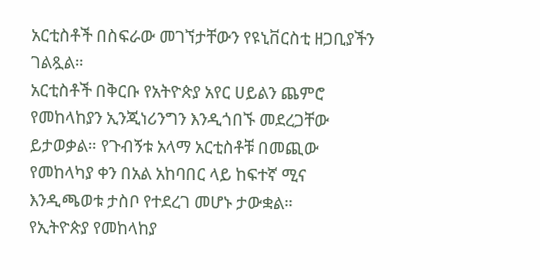አርቲስቶች በስፍራው መገኘታቸውን የዩኒቨርስቲ ዘጋቢያችን ገልጿል።
አርቲስቶች በቅርቡ የአትዮጵያ አየር ሀይልን ጨምሮ የመከላከያን ኢንጂነሪንግን እንዲጎበኙ መደረጋቸው ይታወቃል። የጉብኝቱ አላማ አርቲስቶቹ በመጪው የመከላካያ ቀን በአል አከባበር ላይ ከፍተኛ ሚና እንዲጫወቱ ታስቦ የተደረገ መሆኑ ታውቋል።
የኢትዮጵያ የመከላከያ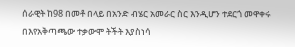ሰራዊት ከ98 በመቶ በላይ በአንድ ብሄር አመራር ስር እንዲሆን ተደርጎ መዋቀሩ በእየአቅጣጫው ተቃውሞ ትችት እያስነሳ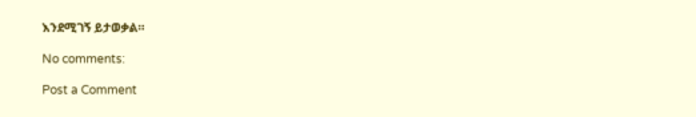እንደሚገኝ ይታወቃል።

No comments:

Post a Comment